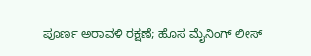ಪೂರ್ಣ ಅರಾವಳಿ ರಕ್ಷಣೆ; ಹೊಸ ಮೈನಿಂಗ್ ಲೀಸ್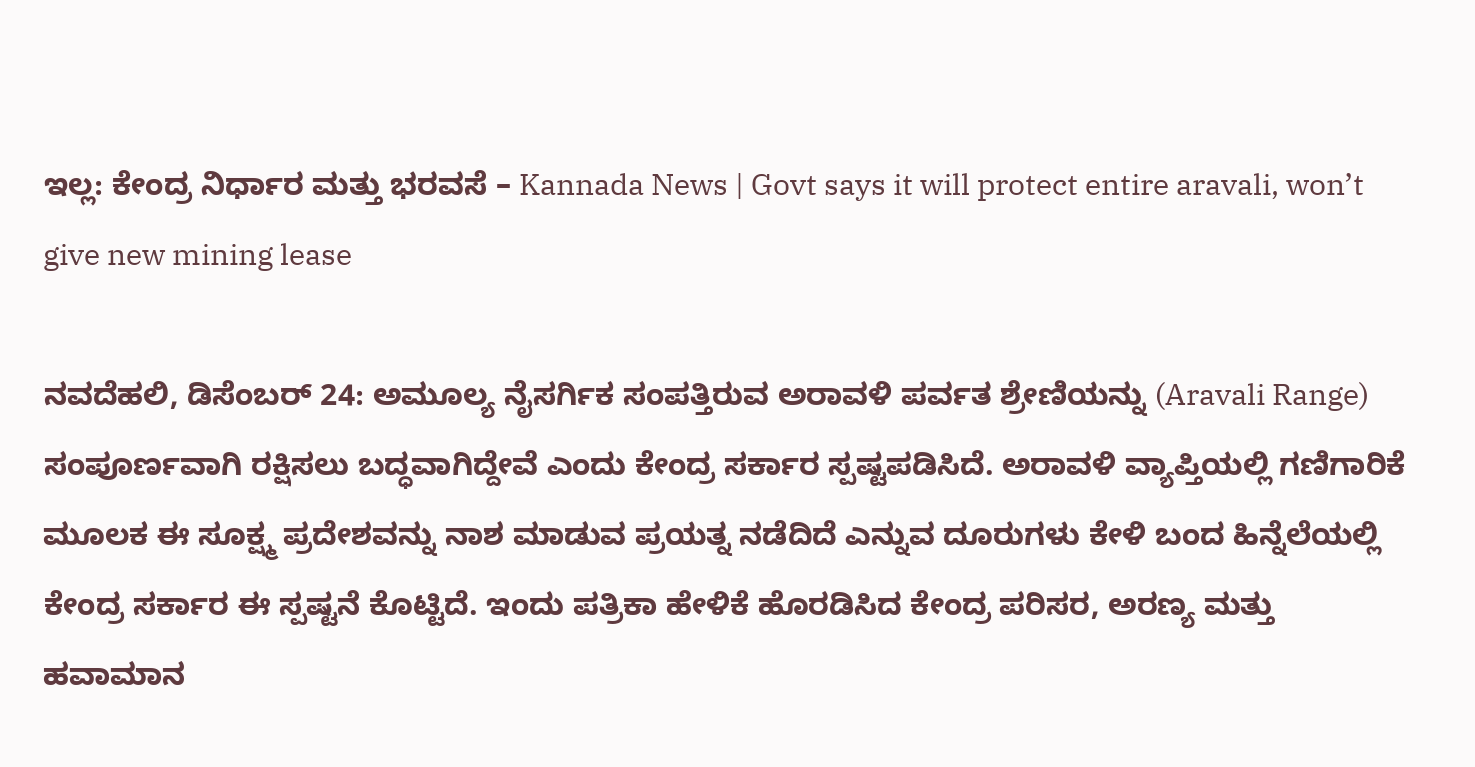ಇಲ್ಲ: ಕೇಂದ್ರ ನಿರ್ಧಾರ ಮತ್ತು ಭರವಸೆ – Kannada News | Govt says it will protect entire aravali, won’t give new mining lease

ನವದೆಹಲಿ, ಡಿಸೆಂಬರ್ 24: ಅಮೂಲ್ಯ ನೈಸರ್ಗಿಕ ಸಂಪತ್ತಿರುವ ಅರಾವಳಿ ಪರ್ವತ ಶ್ರೇಣಿಯನ್ನು (Aravali Range) ಸಂಪೂರ್ಣವಾಗಿ ರಕ್ಷಿಸಲು ಬದ್ಧವಾಗಿದ್ದೇವೆ ಎಂದು ಕೇಂದ್ರ ಸರ್ಕಾರ ಸ್ಪಷ್ಟಪಡಿಸಿದೆ. ಅರಾವಳಿ ವ್ಯಾಪ್ತಿಯಲ್ಲಿ ಗಣಿಗಾರಿಕೆ ಮೂಲಕ ಈ ಸೂಕ್ಷ್ಮ ಪ್ರದೇಶವನ್ನು ನಾಶ ಮಾಡುವ ಪ್ರಯತ್ನ ನಡೆದಿದೆ ಎನ್ನುವ ದೂರುಗಳು ಕೇಳಿ ಬಂದ ಹಿನ್ನೆಲೆಯಲ್ಲಿ ಕೇಂದ್ರ ಸರ್ಕಾರ ಈ ಸ್ಪಷ್ಟನೆ ಕೊಟ್ಟಿದೆ. ಇಂದು ಪತ್ರಿಕಾ ಹೇಳಿಕೆ ಹೊರಡಿಸಿದ ಕೇಂದ್ರ ಪರಿಸರ, ಅರಣ್ಯ ಮತ್ತು ಹವಾಮಾನ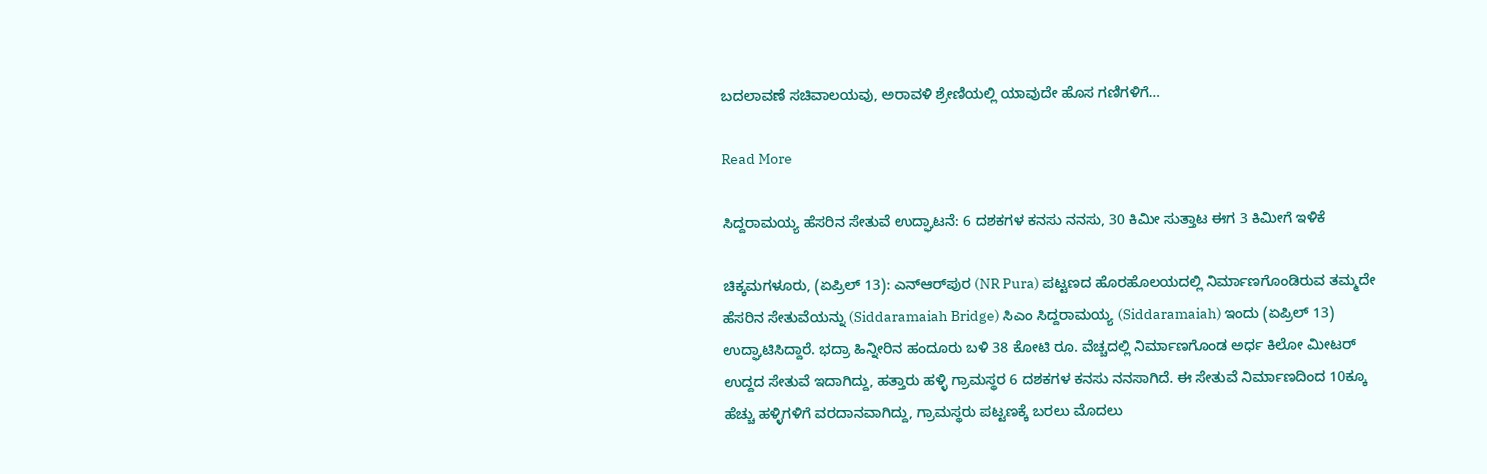ಬದಲಾವಣೆ ಸಚಿವಾಲಯವು, ಅರಾವಳಿ ಶ್ರೇಣಿಯಲ್ಲಿ ಯಾವುದೇ ಹೊಸ ಗಣಿಗಳಿಗೆ…

Read More

ಸಿದ್ದರಾಮಯ್ಯ ಹೆಸರಿನ ಸೇತುವೆ ಉದ್ಘಾಟನೆ: 6 ದಶಕಗಳ ಕನಸು ನನಸು, 30 ಕಿಮೀ ಸುತ್ತಾಟ ಈಗ 3 ಕಿಮೀಗೆ ಇಳಿಕೆ

ಚಿಕ್ಕಮಗಳೂರು, (ಏಪ್ರಿಲ್ 13): ಎನ್‌ಆರ್‌ಪುರ (NR Pura) ಪಟ್ಟಣದ ಹೊರಹೊಲಯದಲ್ಲಿ ನಿರ್ಮಾಣಗೊಂಡಿರುವ ತಮ್ಮದೇ ಹೆಸರಿನ ಸೇತುವೆಯನ್ನು (Siddaramaiah Bridge) ಸಿಎಂ ಸಿದ್ದರಾಮಯ್ಯ (Siddaramaiah) ಇಂದು (ಏಪ್ರಿಲ್ 13) ಉದ್ಘಾಟಿಸಿದ್ದಾರೆ. ಭದ್ರಾ ಹಿನ್ನೀರಿನ ಹಂದೂರು ಬಳಿ 38 ಕೋಟಿ ರೂ. ವೆಚ್ಚದಲ್ಲಿ ನಿರ್ಮಾಣಗೊಂಡ ಅರ್ಧ ಕಿಲೋ ಮೀಟರ್ ಉದ್ದದ ಸೇತುವೆ ಇದಾಗಿದ್ದು, ಹತ್ತಾರು ಹಳ್ಳಿ ಗ್ರಾಮಸ್ಥರ 6 ದಶಕಗಳ ಕನಸು ನನಸಾಗಿದೆ. ಈ ಸೇತುವೆ ನಿರ್ಮಾಣದಿಂದ 10ಕ್ಕೂ ಹೆಚ್ಚು ಹಳ್ಳಿಗಳಿಗೆ ವರದಾನವಾಗಿದ್ದು, ಗ್ರಾಮಸ್ಥರು ಪಟ್ಟಣಕ್ಕೆ ಬರಲು ಮೊದಲು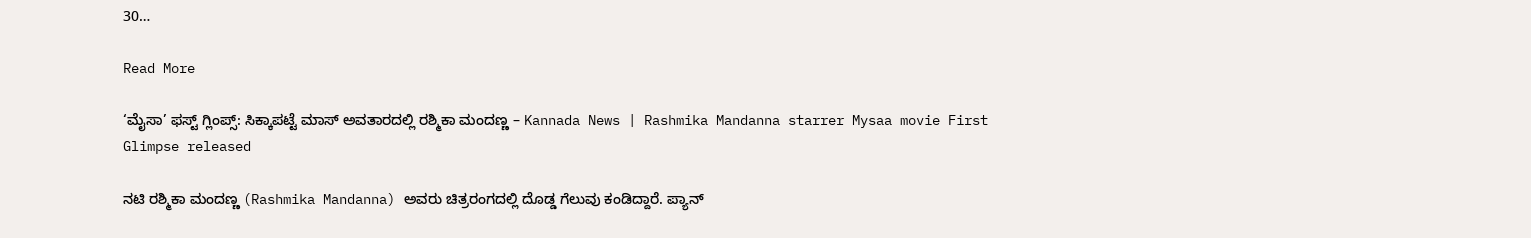30…

Read More

‘ಮೈಸಾ’ ಫಸ್ಟ್ ಗ್ಲಿಂಪ್ಸ್: ಸಿಕ್ಕಾಪಟ್ಟೆ ಮಾಸ್ ಅವತಾರದಲ್ಲಿ ರಶ್ಮಿಕಾ ಮಂದಣ್ಣ – Kannada News | Rashmika Mandanna starrer Mysaa movie First Glimpse released

ನಟಿ ರಶ್ಮಿಕಾ ಮಂದಣ್ಣ (Rashmika Mandanna) ಅವರು ಚಿತ್ರರಂಗದಲ್ಲಿ ದೊಡ್ಡ ಗೆಲುವು ಕಂಡಿದ್ದಾರೆ. ಪ್ಯಾನ್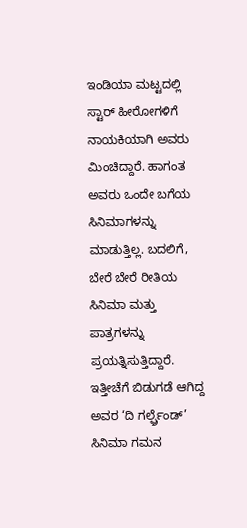ಇಂಡಿಯಾ ಮಟ್ಟದಲ್ಲಿ ಸ್ಟಾರ್ ಹೀರೋಗಳಿಗೆ ನಾಯಕಿಯಾಗಿ ಅವರು ಮಿಂಚಿದ್ದಾರೆ. ಹಾಗಂತ ಅವರು ಒಂದೇ ಬಗೆಯ ಸಿನಿಮಾಗಳನ್ನು ಮಾಡುತ್ತಿಲ್ಲ. ಬದಲಿಗೆ, ಬೇರೆ ಬೇರೆ ರೀತಿಯ ಸಿನಿಮಾ ಮತ್ತು ಪಾತ್ರಗಳನ್ನು ಪ್ರಯತ್ನಿಸುತ್ತಿದ್ದಾರೆ. ಇತ್ತೀಚೆಗೆ ಬಿಡುಗಡೆ ಆಗಿದ್ದ ಅವರ ‘ದಿ ಗರ್ಲ್ಫ್ರೆಂಡ್’ ಸಿನಿಮಾ ಗಮನ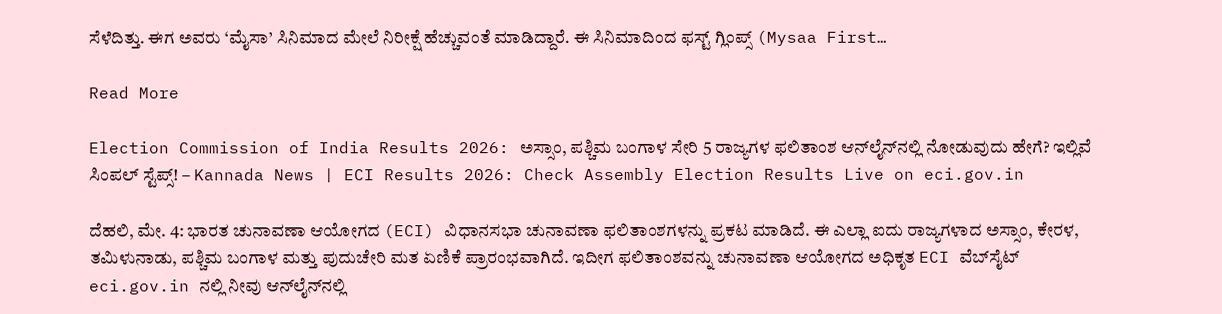ಸೆಳೆದಿತ್ತು. ಈಗ ಅವರು ‘ಮೈಸಾ’ ಸಿನಿಮಾದ ಮೇಲೆ ನಿರೀಕ್ಷೆ ಹೆಚ್ಚುವಂತೆ ಮಾಡಿದ್ದಾರೆ. ಈ ಸಿನಿಮಾದಿಂದ ಫಸ್ಟ್ ಗ್ಲಿಂಪ್ಸ್ (Mysaa First…

Read More

Election Commission of India Results 2026: ಅಸ್ಸಾಂ, ಪಶ್ಚಿಮ ಬಂಗಾಳ ಸೇರಿ 5 ರಾಜ್ಯಗಳ ಫಲಿತಾಂಶ ಆನ್‌ಲೈನ್‌ನಲ್ಲಿ ನೋಡುವುದು ಹೇಗೆ? ಇಲ್ಲಿವೆ ಸಿಂಪಲ್ ಸ್ಟೆಪ್ಸ್! – Kannada News | ECI Results 2026: Check Assembly Election Results Live on eci.gov.in

ದೆಹಲಿ, ಮೇ. 4: ಭಾರತ ಚುನಾವಣಾ ಆಯೋಗದ (ECI) ವಿಧಾನಸಭಾ ಚುನಾವಣಾ ಫಲಿತಾಂಶಗಳನ್ನು ಪ್ರಕಟ ಮಾಡಿದೆ. ಈ ಎಲ್ಲಾ ಐದು ರಾಜ್ಯಗಳಾದ ಅಸ್ಸಾಂ, ಕೇರಳ, ತಮಿಳುನಾಡು, ಪಶ್ಚಿಮ ಬಂಗಾಳ ಮತ್ತು ಪುದುಚೇರಿ ಮತ ಏಣಿಕೆ ಪ್ರಾರಂಭವಾಗಿದೆ. ಇದೀಗ ಫಲಿತಾಂಶವನ್ನು ಚುನಾವಣಾ ಆಯೋಗದ ಅಧಿಕೃತ ECI ವೆಬ್‌ಸೈಟ್ eci.gov.in ನಲ್ಲಿ ನೀವು ಆನ್‌ಲೈನ್‌ನಲ್ಲಿ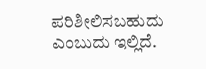ಪರಿಶೀಲಿಸಬಹುದು ಎಂಬುದು ಇಲ್ಲಿದೆ.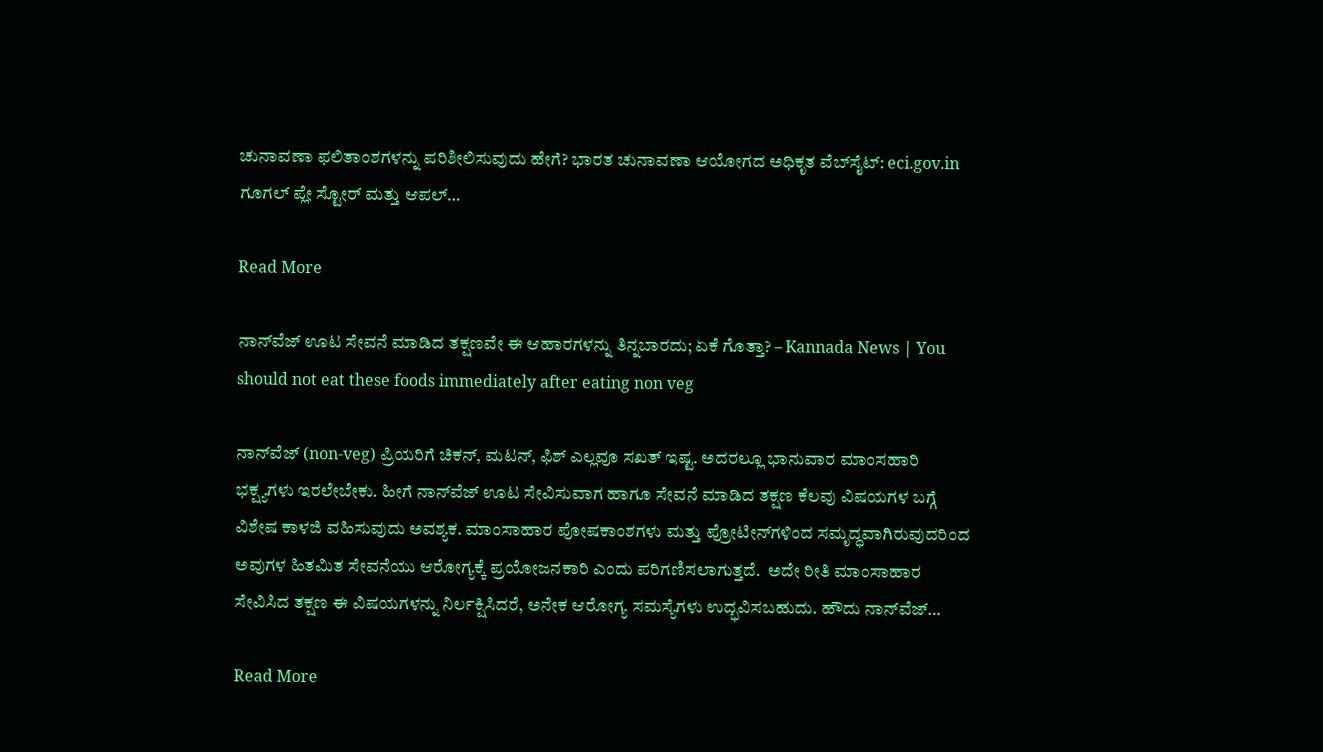ಚುನಾವಣಾ ಫಲಿತಾಂಶಗಳನ್ನು ಪರಿಶೀಲಿಸುವುದು ಹೇಗೆ? ಭಾರತ ಚುನಾವಣಾ ಆಯೋಗದ ಅಧಿಕೃತ ವೆಬ್‌ಸೈಟ್: eci.gov.in ಗೂಗಲ್ ಪ್ಲೇ ಸ್ಟೋರ್ ಮತ್ತು ಆಪಲ್…

Read More

ನಾನ್‌ವೆಜ್‌ ಊಟ ಸೇವನೆ ಮಾಡಿದ ತಕ್ಷಣವೇ ಈ ಆಹಾರಗಳನ್ನು ತಿನ್ನಬಾರದು; ಏಕೆ ಗೊತ್ತಾ? – Kannada News | You should not eat these foods immediately after eating non veg

ನಾನ್‌ವೆಜ್‌ (non-veg) ಪ್ರಿಯರಿಗೆ ಚಿಕನ್‌, ಮಟನ್‌, ಫಿಶ್‌ ಎಲ್ಲವೂ ಸಖತ್‌ ಇಷ್ಟ. ಅದರಲ್ಲೂ ಭಾನುವಾರ ಮಾಂಸಹಾರಿ ಭಕ್ಷ್ಯಗಳು ಇರಲೇಬೇಕು. ಹೀಗೆ ನಾನ್‌ವೆಜ್‌ ಊಟ ಸೇವಿಸುವಾಗ ಹಾಗೂ ಸೇವನೆ ಮಾಡಿದ ತಕ್ಷಣ ಕೆಲವು ವಿಷಯಗಳ ಬಗ್ಗೆ ವಿಶೇಷ ಕಾಳಜಿ ವಹಿಸುವುದು ಅವಶ್ಯಕ. ಮಾಂಸಾಹಾರ ಪೋಷಕಾಂಶಗಳು ಮತ್ತು ಪ್ರೋಟೀನ್‌ಗಳಿಂದ ಸಮೃದ್ಧವಾಗಿರುವುದರಿಂದ ಅವುಗಳ ಹಿತಮಿತ ಸೇವನೆಯು ಆರೋಗ್ಯಕ್ಕೆ ಪ್ರಯೋಜನಕಾರಿ ಎಂದು ಪರಿಗಣಿಸಲಾಗುತ್ತದೆ.  ಅದೇ ರೀತಿ ಮಾಂಸಾಹಾರ ಸೇವಿಸಿದ ತಕ್ಷಣ ಈ ವಿಷಯಗಳನ್ನು ನಿರ್ಲಕ್ಷಿಸಿದರೆ, ಅನೇಕ ಆರೋಗ್ಯ ಸಮಸ್ಯೆಗಳು ಉದ್ಭವಿಸಬಹುದು. ಹೌದು ನಾನ್‌ವೆಜ್‌…

Read More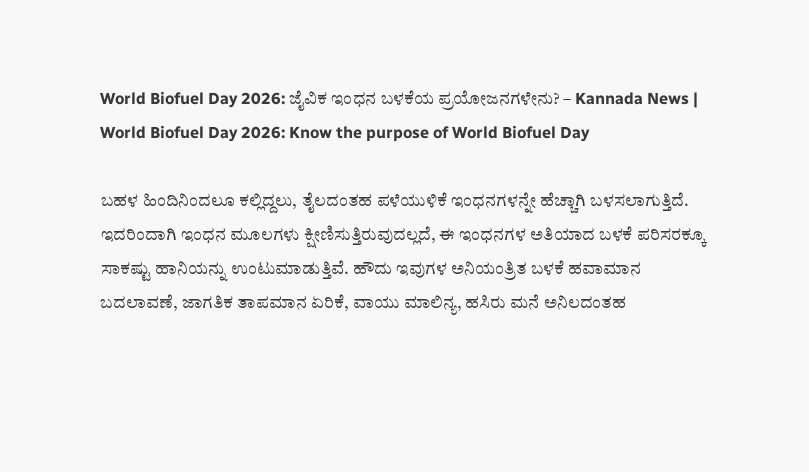World Biofuel Day 2026: ಜೈವಿಕ ಇಂಧನ ಬಳಕೆಯ ಪ್ರಯೋಜನಗಳೇನು? – Kannada News | World Biofuel Day 2026: Know the purpose of World Biofuel Day

ಬಹಳ ಹಿಂದಿನಿಂದಲೂ ಕಲ್ಲಿದ್ದಲು, ತೈಲದಂತಹ ಪಳೆಯುಳಿಕೆ ಇಂಧನಗಳನ್ನೇ ಹೆಚ್ಚಾಗಿ ಬಳಸಲಾಗುತ್ತಿದೆ. ಇದರಿಂದಾಗಿ ಇಂಧನ ಮೂಲಗಳು ಕ್ಷೀಣಿಸುತ್ತಿರುವುದಲ್ಲದೆ, ಈ ಇಂಧನಗಳ ಅತಿಯಾದ ಬಳಕೆ ಪರಿಸರಕ್ಕೂ ಸಾಕಷ್ಟು ಹಾನಿಯನ್ನು ಉಂಟುಮಾಡುತ್ತಿವೆ. ಹೌದು ಇವುಗಳ ಅನಿಯಂತ್ರಿತ ಬಳಕೆ ಹವಾಮಾನ ಬದಲಾವಣೆ, ಜಾಗತಿಕ ತಾಪಮಾನ ಏರಿಕೆ, ವಾಯು ಮಾಲಿನ್ಯ, ಹಸಿರು ಮನೆ ಅನಿಲದಂತಹ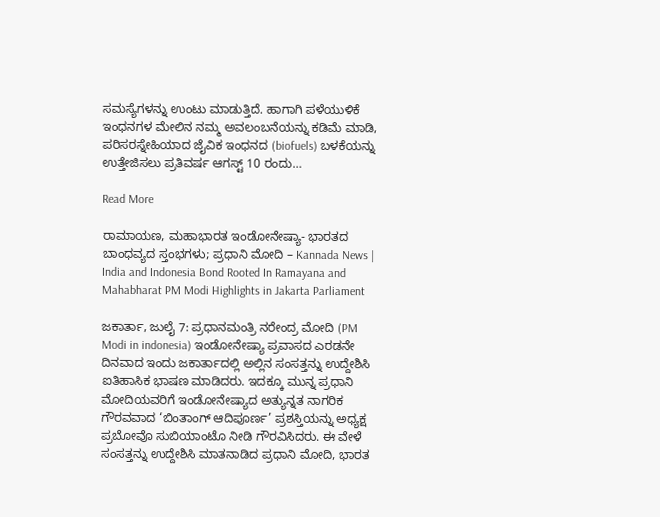ಸಮಸ್ಯೆಗಳನ್ನು ಉಂಟು ಮಾಡುತ್ತಿದೆ. ಹಾಗಾಗಿ ಪಳೆಯುಳಿಕೆ ಇಂಧನಗಳ ಮೇಲಿನ ನಮ್ಮ ಅವಲಂಬನೆಯನ್ನು ಕಡಿಮೆ ಮಾಡಿ, ಪರಿಸರಸ್ನೇಹಿಯಾದ ಜೈವಿಕ ಇಂಧನದ (biofuels) ಬಳಕೆಯನ್ನು ಉತ್ತೇಜಿಸಲು ಪ್ರತಿವರ್ಷ ಆಗಸ್ಟ್‌ 10 ರಂದು…

Read More

ರಾಮಾಯಣ, ಮಹಾಭಾರತ ಇಂಡೋನೇಷ್ಯಾ- ಭಾರತದ ಬಾಂಧವ್ಯದ ಸ್ತಂಭಗಳು; ಪ್ರಧಾನಿ ಮೋದಿ – Kannada News | India and Indonesia Bond Rooted In Ramayana and Mahabharat PM Modi Highlights in Jakarta Parliament

ಜಕಾರ್ತಾ, ಜುಲೈ 7: ಪ್ರಧಾನಮಂತ್ರಿ ನರೇಂದ್ರ ಮೋದಿ (PM Modi in indonesia) ಇಂಡೋನೇಷ್ಯಾ ಪ್ರವಾಸದ ಎರಡನೇ ದಿನವಾದ ಇಂದು ಜಕಾರ್ತಾದಲ್ಲಿ ಅಲ್ಲಿನ ಸಂಸತ್ತನ್ನು ಉದ್ದೇಶಿಸಿ ಐತಿಹಾಸಿಕ ಭಾಷಣ ಮಾಡಿದರು. ಇದಕ್ಕೂ ಮುನ್ನ ಪ್ರಧಾನಿ ಮೋದಿಯವರಿಗೆ ಇಂಡೋನೇಷ್ಯಾದ ಅತ್ಯುನ್ನತ ನಾಗರಿಕ ಗೌರವವಾದ ‘ಬಿಂತಾಂಗ್ ಆದಿಪೂರ್ಣ’ ಪ್ರಶಸ್ತಿಯನ್ನು ಅಧ್ಯಕ್ಷ ಪ್ರಬೋವೊ ಸುಬಿಯಾಂಟೊ ನೀಡಿ ಗೌರವಿಸಿದರು. ಈ ವೇಳೆ ಸಂಸತ್ತನ್ನು ಉದ್ದೇಶಿಸಿ ಮಾತನಾಡಿದ ಪ್ರಧಾನಿ ಮೋದಿ, ಭಾರತ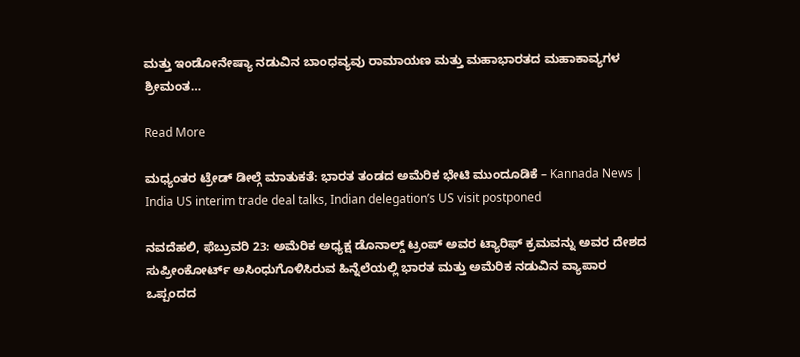ಮತ್ತು ಇಂಡೋನೇಷ್ಯಾ ನಡುವಿನ ಬಾಂಧವ್ಯವು ರಾಮಾಯಣ ಮತ್ತು ಮಹಾಭಾರತದ ಮಹಾಕಾವ್ಯಗಳ ಶ್ರೀಮಂತ…

Read More

ಮಧ್ಯಂತರ ಟ್ರೇಡ್ ಡೀಲ್ಗೆ ಮಾತುಕತೆ: ಭಾರತ ತಂಡದ ಅಮೆರಿಕ ಭೇಟಿ ಮುಂದೂಡಿಕೆ – Kannada News | India US interim trade deal talks, Indian delegation’s US visit postponed

ನವದೆಹಲಿ, ಫೆಬ್ರುವರಿ 23: ಅಮೆರಿಕ ಅಧ್ಯಕ್ಷ ಡೊನಾಲ್ಡ್ ಟ್ರಂಪ್ ಅವರ ಟ್ಯಾರಿಫ್ ಕ್ರಮವನ್ನು ಅವರ ದೇಶದ ಸುಪ್ರೀಂಕೋರ್ಟ್ ಅಸಿಂಧುಗೊಳಿಸಿರುವ ಹಿನ್ನೆಲೆಯಲ್ಲಿ ಭಾರತ ಮತ್ತು ಅಮೆರಿಕ ನಡುವಿನ ವ್ಯಾಪಾರ ಒಪ್ಪಂದದ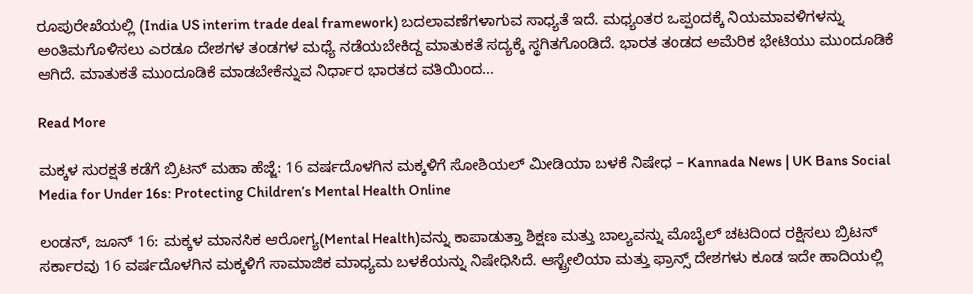ರೂಪುರೇಖೆಯಲ್ಲಿ (India US interim trade deal framework) ಬದಲಾವಣೆಗಳಾಗುವ ಸಾಧ್ಯತೆ ಇದೆ. ಮಧ್ಯಂತರ ಒಪ್ಪಂದಕ್ಕೆ ನಿಯಮಾವಳಿಗಳನ್ನು ಅಂತಿಮಗೊಳಿಸಲು ಎರಡೂ ದೇಶಗಳ ತಂಡಗಳ ಮಧ್ಯೆ ನಡೆಯಬೇಕಿದ್ದ ಮಾತುಕತೆ ಸದ್ಯಕ್ಕೆ ಸ್ಥಗಿತಗೊಂಡಿದೆ. ಭಾರತ ತಂಡದ ಅಮೆರಿಕ ಭೇಟಿಯು ಮುಂದೂಡಿಕೆ ಆಗಿದೆ. ಮಾತುಕತೆ ಮುಂದೂಡಿಕೆ ಮಾಡಬೇಕೆನ್ನುವ ನಿರ್ಧಾರ ಭಾರತದ ವತಿಯಿಂದ…

Read More

ಮಕ್ಕಳ ಸುರಕ್ಷತೆ ಕಡೆಗೆ ಬ್ರಿಟನ್ ಮಹಾ ಹೆಜ್ಜೆ: 16 ವರ್ಷದೊಳಗಿನ ಮಕ್ಕಳಿಗೆ ಸೋಶಿಯಲ್ ಮೀಡಿಯಾ ಬಳಕೆ ನಿಷೇಧ – Kannada News | UK Bans Social Media for Under 16s: Protecting Children’s Mental Health Online

ಲಂಡನ್, ಜೂನ್ 16: ಮಕ್ಕಳ ಮಾನಸಿಕ ಆರೋಗ್ಯ(Mental Health)ವನ್ನು ಕಾಪಾಡುತ್ತಾ ಶಿಕ್ಷಣ ಮತ್ತು ಬಾಲ್ಯವನ್ನು ಮೊಬೈಲ್ ಚಟದಿಂದ ರಕ್ಷಿಸಲು ಬ್ರಿಟನ್ ಸರ್ಕಾರವು 16 ವರ್ಷದೊಳಗಿನ ಮಕ್ಕಳಿಗೆ ಸಾಮಾಜಿಕ ಮಾಧ್ಯಮ ಬಳಕೆಯನ್ನು ನಿಷೇಧಿಸಿದೆ. ಆಸ್ಟ್ರೇಲಿಯಾ ಮತ್ತು ಫ್ರಾನ್ಸ್ ದೇಶಗಳು ಕೂಡ ಇದೇ ಹಾದಿಯಲ್ಲಿ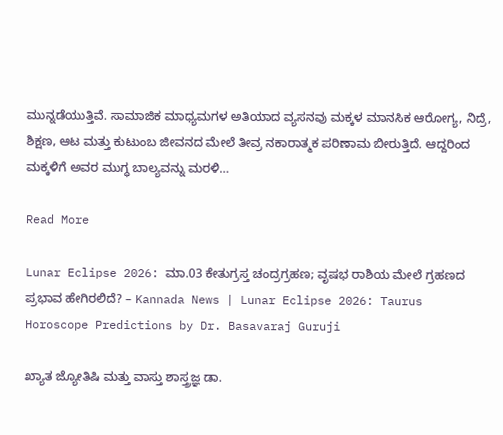ಮುನ್ನಡೆಯುತ್ತಿವೆ. ಸಾಮಾಜಿಕ ಮಾಧ್ಯಮಗಳ ಅತಿಯಾದ ವ್ಯಸನವು ಮಕ್ಕಳ ಮಾನಸಿಕ ಆರೋಗ್ಯ, ನಿದ್ರೆ, ಶಿಕ್ಷಣ, ಆಟ ಮತ್ತು ಕುಟುಂಬ ಜೀವನದ ಮೇಲೆ ತೀವ್ರ ನಕಾರಾತ್ಮಕ ಪರಿಣಾಮ ಬೀರುತ್ತಿದೆ. ಆದ್ದರಿಂದ ಮಕ್ಕಳಿಗೆ ಅವರ ಮುಗ್ಧ ಬಾಲ್ಯವನ್ನು ಮರಳಿ…

Read More

Lunar Eclipse 2026: ಮಾ.03 ಕೇತುಗ್ರಸ್ತ ಚಂದ್ರಗ್ರಹಣ; ವೃಷಭ ರಾಶಿಯ ಮೇಲೆ ಗ್ರಹಣದ ಪ್ರಭಾವ ಹೇಗಿರಲಿದೆ? – Kannada News | Lunar Eclipse 2026: Taurus Horoscope Predictions by Dr. Basavaraj Guruji

ಖ್ಯಾತ ಜ್ಯೋತಿಷಿ ಮತ್ತು ವಾಸ್ತು ಶಾಸ್ತ್ರಜ್ಞ ಡಾ.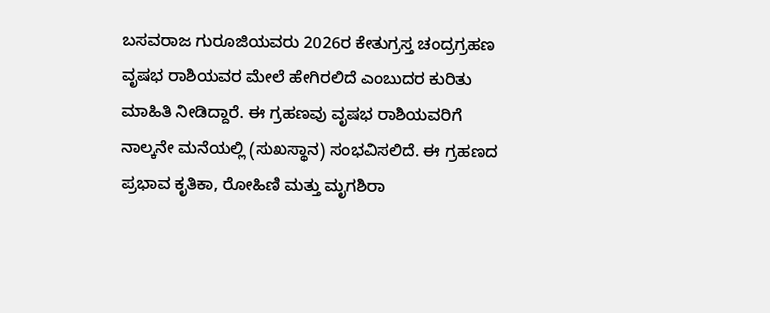ಬಸವರಾಜ ಗುರೂಜಿಯವರು 2026ರ ಕೇತುಗ್ರಸ್ತ ಚಂದ್ರಗ್ರಹಣ ವೃಷಭ ರಾಶಿಯವರ ಮೇಲೆ ಹೇಗಿರಲಿದೆ ಎಂಬುದರ ಕುರಿತು ಮಾಹಿತಿ ನೀಡಿದ್ದಾರೆ. ಈ ಗ್ರಹಣವು ವೃಷಭ ರಾಶಿಯವರಿಗೆ ನಾಲ್ಕನೇ ಮನೆಯಲ್ಲಿ (ಸುಖಸ್ಥಾನ) ಸಂಭವಿಸಲಿದೆ. ಈ ಗ್ರಹಣದ ಪ್ರಭಾವ ಕೃತಿಕಾ, ರೋಹಿಣಿ ಮತ್ತು ಮೃಗಶಿರಾ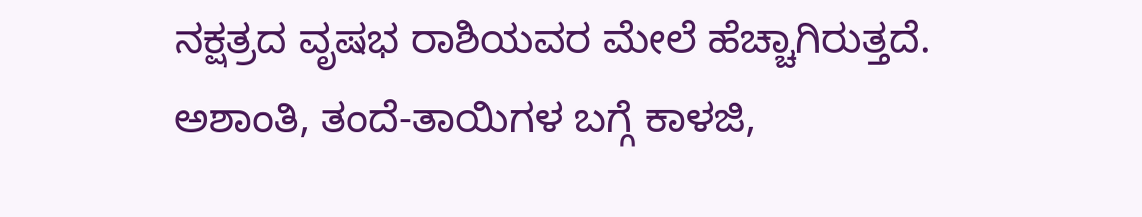ನಕ್ಷತ್ರದ ವೃಷಭ ರಾಶಿಯವರ ಮೇಲೆ ಹೆಚ್ಚಾಗಿರುತ್ತದೆ. ಅಶಾಂತಿ, ತಂದೆ-ತಾಯಿಗಳ ಬಗ್ಗೆ ಕಾಳಜಿ,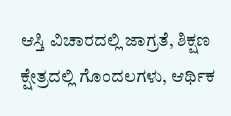ಆಸ್ತಿ ವಿಚಾರದಲ್ಲಿ ಜಾಗ್ರತೆ, ಶಿಕ್ಷಣ ಕ್ಷೇತ್ರದಲ್ಲಿ ಗೊಂದಲಗಳು, ಆರ್ಥಿಕ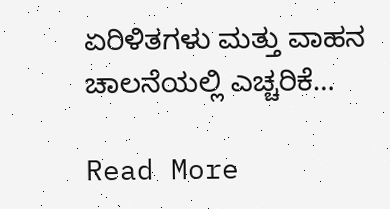ಏರಿಳಿತಗಳು ಮತ್ತು ವಾಹನ ಚಾಲನೆಯಲ್ಲಿ ಎಚ್ಚರಿಕೆ…

Read More